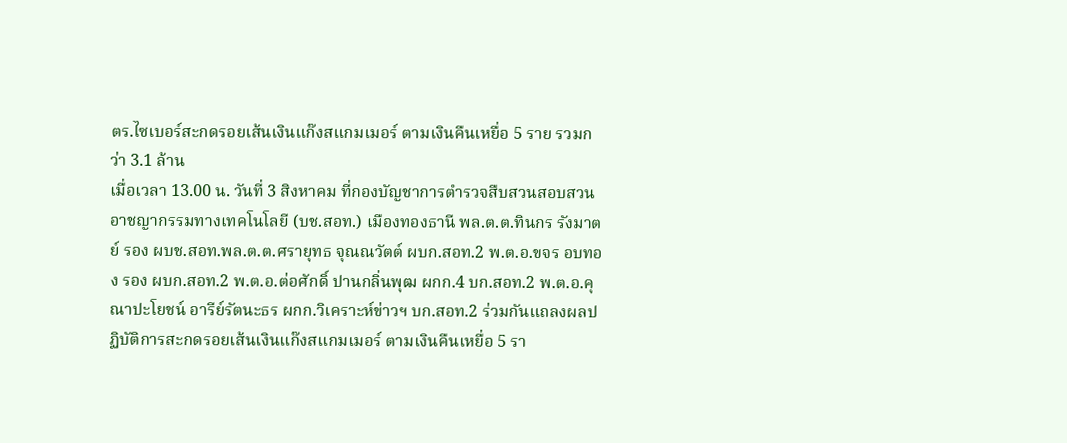ตร.ไซเบอร์สะกดรอยเส้นเงินแก๊งสแกมเมอร์ ตามเงินคืนเหยื่อ 5 ราย รวมกว่า 3.1 ล้าน
เมื่อเวลา 13.00 น. วันที่ 3 สิงหาคม ที่กองบัญชาการตำรวจสืบสวนสอบสวนอาชญากรรมทางเทคโนโลยี (บช.สอท.) เมืองทองธานี พล.ต.ต.ทินกร รังมาตย์ รอง ผบช.สอท.พล.ต.ต.ศรายุทธ จุณณวัตต์ ผบก.สอท.2 พ.ต.อ.ขจร อบทอง รอง ผบก.สอท.2 พ.ต.อ.ต่อศักดิ์ ปานกลิ่นพุฒ ผกก.4 บก.สอท.2 พ.ต.อ.คุณาปะโยชน์ อารีย์รัตนะธร ผกก.วิเคราะห์ข่าวฯ บก.สอท.2 ร่วมกันแถลงผลปฏิบัติการสะกดรอยเส้นเงินแก๊งสแกมเมอร์ ตามเงินคืนเหยื่อ 5 รา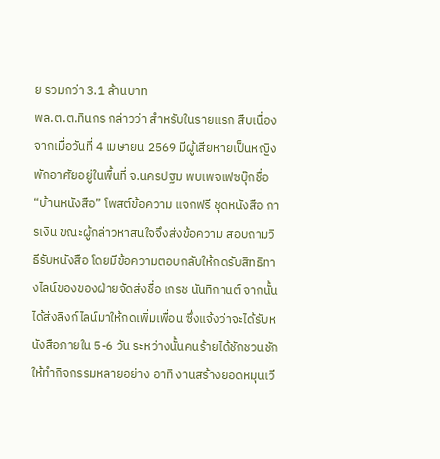ย รวมกว่า 3.1 ล้านบาท
พล.ต.ต.ทินกร กล่าวว่า สำหรับในรายแรก สืบเนื่องจากเมื่อวันที่ 4 เมษายน 2569 มีผู้เสียหายเป็นหญิงพักอาศัยอยู่ในพื้นที่ จ.นครปฐม พบเพจเฟซบุ๊กชื่อ “บ้านหนังสือ” โพสต์ข้อความ แจกฟรี ชุดหนังสือ การเงิน ขณะผู้กล่าวหาสนใจจึงส่งข้อความ สอบถามวิธีรับหนังสือ โดยมีข้อความตอบกลับให้กดรับสิทธิทางไลน์ของของฝ่ายจัดส่งชื่อ เกรช นันทิกานต์ จากนั้นได้ส่งลิงก์ไลน์มาให้กดเพิ่มเพื่อน ซึ่งแจ้งว่าจะได้รับหนังสือภายใน 5-6 วัน ระหว่างนั้นคนร้ายได้ชักชวนชักให้ทำกิจกรรมหลายอย่าง อาทิ งานสร้างยอดหมุนเวี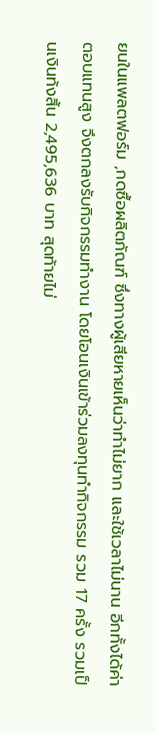ยนในแพลตฟอร์ม ,กดซื้อผลิตภัณฑ์ ซึ่งทางผู้เสียหายเห็นว่าทำไม่ยาก และใช้เวลาไม่นาน อีกทั้งได้ค่าตอบแทนสูง จึงตกลงรับกิจกรรมทำงาน โดยโอนเงินเข้าร่วมลงทุนทำกิจกรรม รวม 17 ครั้ง รวมเป็นเงินท้งสิ้น 2,495,636 บาท สุดท้ายไม่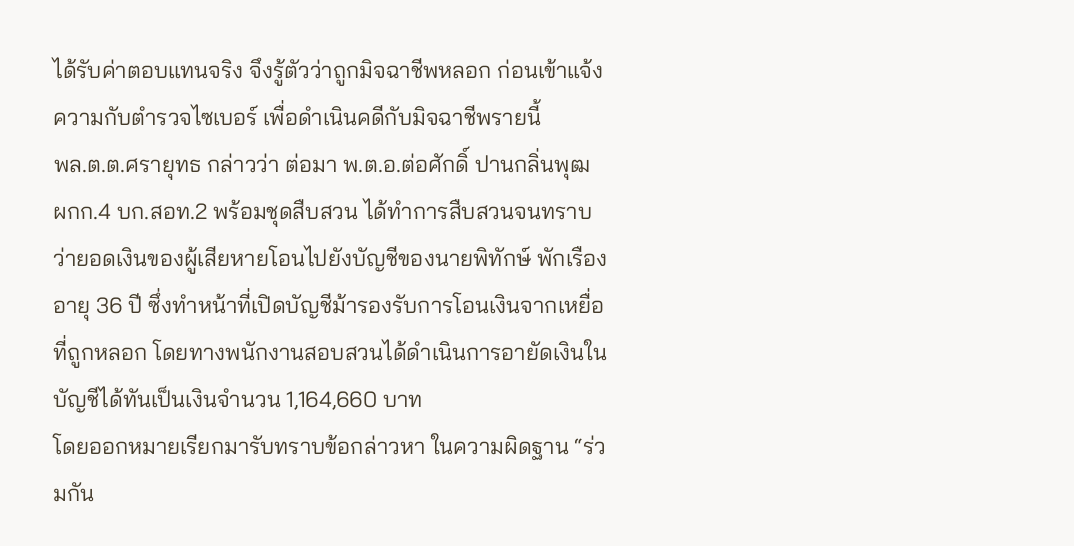ได้รับค่าตอบแทนจริง จึงรู้ตัวว่าถูกมิจฉาชีพหลอก ก่อนเข้าแจ้งความกับตำรวจไซเบอร์ เพื่อดำเนินคดีกับมิจฉาชีพรายนี้
พล.ต.ต.ศรายุทธ กล่าวว่า ต่อมา พ.ต.อ.ต่อศักดิ์ ปานกลิ่นพุฒ ผกก.4 บก.สอท.2 พร้อมชุดสืบสวน ได้ทำการสืบสวนจนทราบว่ายอดเงินของผู้เสียหายโอนไปยังบัญชีของนายพิทักษ์ พักเรือง อายุ 36 ปี ซึ่งทำหน้าที่เปิดบัญชีม้ารองรับการโอนเงินจากเหยื่อที่ถูกหลอก โดยทางพนักงานสอบสวนได้ดำเนินการอายัดเงินในบัญชีได้ทันเป็นเงินจำนวน 1,164,660 บาท
โดยออกหมายเรียกมารับทราบข้อกล่าวหา ในความผิดฐาน “ร่วมกัน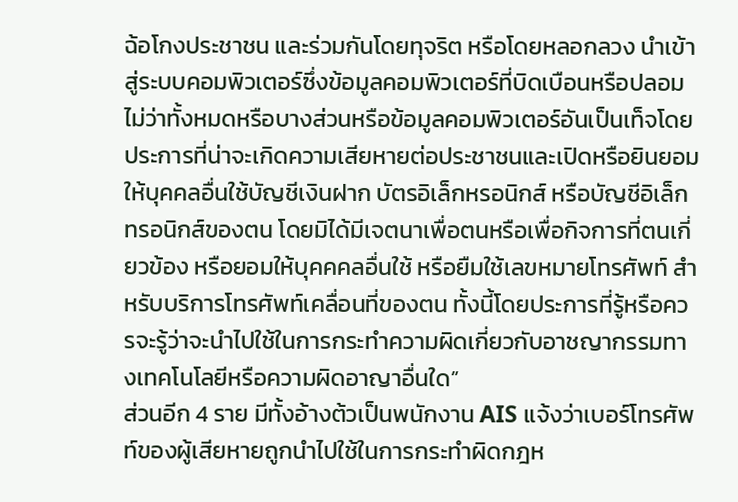ฉ้อโกงประชาชน และร่วมกันโดยทุจริต หรือโดยหลอกลวง นำเข้าสู่ระบบคอมพิวเตอร์ซึ่งข้อมูลคอมพิวเตอร์ที่บิดเบือนหรือปลอมไม่ว่าทั้งหมดหรือบางส่วนหรือข้อมูลคอมพิวเตอร์อันเป็นเท็จโดยประการที่น่าจะเกิดความเสียหายต่อประชาชนและเปิดหรือยินยอมให้บุคคลอื่นใช้บัญชีเงินฝาก บัตรอิเล็กหรอนิกส์ หรือบัญชีอิเล็กทรอนิกส์ของตน โดยมิได้มีเจตนาเพื่อตนหรือเพื่อกิจการที่ตนเกี่ยวข้อง หรือยอมให้บุคคคลอื่นใช้ หรือยืมใช้เลขหมายโทรศัพท์ สำหรับบริการโทรศัพท์เคลื่อนที่ของตน ทั้งนี้โดยประการที่รู้หรือควรจะรู้ว่าจะนำไปใช้ในการกระทำความผิดเกี่ยวกับอาชญากรรมทางเทคโนโลยีหรือความผิดอาญาอื่นใด”
ส่วนอีก 4 ราย มีทั้งอ้างต้วเป็นพนักงาน AIS แจ้งว่าเบอร์โทรศัพท์ของผู้เสียหายถูกนำไปใช้ในการกระทำผิดกฎห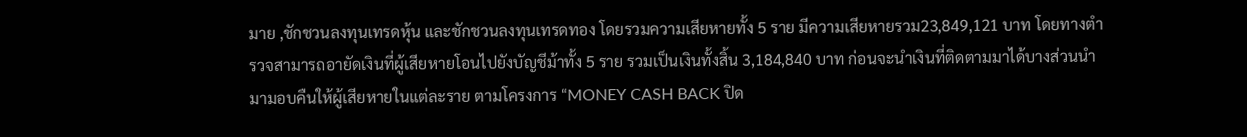มาย ,ชักชวนลงทุนเทรดหุ้น และชักชวนลงทุนเทรดทอง โดยรวมความเสียหายทั้ง 5 ราย มีความเสียหายรวม23,849,121 บาท โดยทางตำรวจสามารถอายัดเงินที่ผู้เสียหายโอนไปยังบัญชีม้าทั้ง 5 ราย รวมเป็นเงินทั้งสิ้น 3,184,840 บาท ก่อนจะนำเงินที่ติดตามมาได้บางส่วนนำมามอบคืนให้ผู้เสียหายในแต่ละราย ตามโครงการ “MONEY CASH BACK ปิด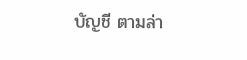บัญชี ตามล่า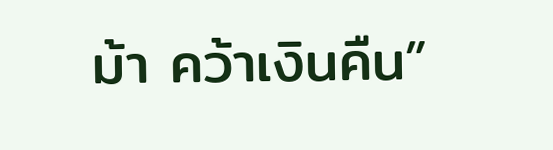ม้า คว้าเงินคืน”